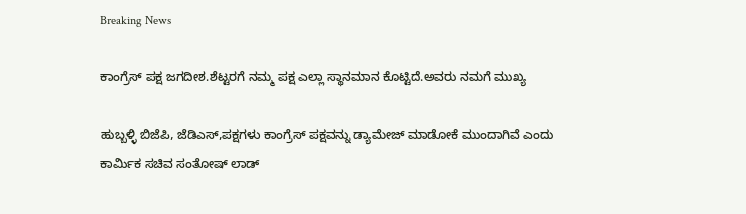Breaking News

ಕಾಂಗ್ರೆಸ್ ಪಕ್ಷ ಜಗದೀಶ.ಶೆಟ್ಟರಗೆ ನಮ್ಮ ಪಕ್ಷ ಎಲ್ಲಾ ಸ್ಥಾನಮಾನ ಕೊಟ್ಟಿದೆ.ಅವರು ನಮಗೆ ಮುಖ್ಯ

ಹುಬ್ಬಳ್ಳಿ ಬಿಜೆಪಿ, ಜೆಡಿಎಸ್,ಪಕ್ಷಗಳು ಕಾಂಗ್ರೆಸ್ ಪಕ್ಷವನ್ನು ಡ್ಯಾಮೇಜ್ ಮಾಡೋಕೆ ಮುಂದಾಗಿವೆ ಎಂದು ಕಾರ್ಮಿಕ ಸಚಿವ ಸಂತೋಷ್ ಲಾಡ್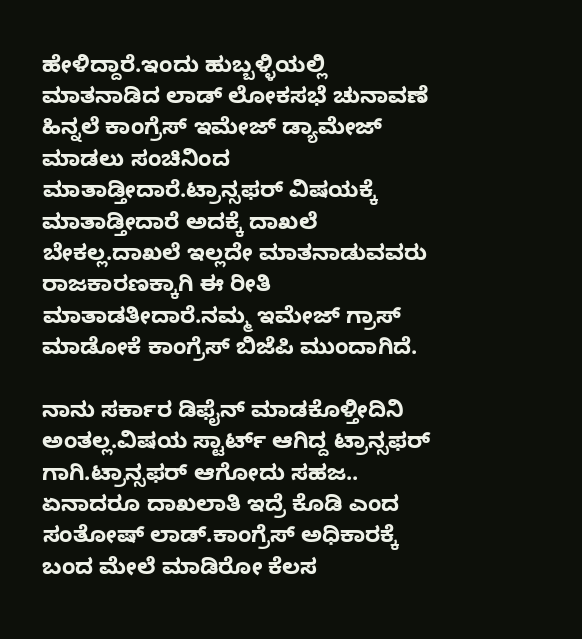ಹೇಳಿದ್ದಾರೆ.ಇಂದು ಹುಬ್ಬಳ್ಳಿಯಲ್ಲಿ ಮಾತನಾಡಿದ ಲಾಡ್ ಲೋಕಸಭೆ ಚುನಾವಣೆ ಹಿನ್ನಲೆ ಕಾಂಗ್ರೆಸ್ ಇಮೇಜ್ ಡ್ಯಾಮೇಜ್ ಮಾಡಲು‌ ಸಂಚಿನಿಂದ ಮಾತಾಡ್ತೀದಾರೆ.ಟ್ರಾನ್ಸಫರ್ ವಿಷಯಕ್ಕೆ ಮಾತಾಡ್ತೀದಾರೆ ಅದಕ್ಕೆ ದಾಖಲೆ ಬೇಕಲ್ಲ.ದಾಖಲೆ ಇಲ್ಲದೇ ಮಾತನಾಡುವವರು ರಾಜಕಾರಣಕ್ಕಾಗಿ ಈ ರೀತಿ ಮಾತಾಡತೀದಾರೆ.ನಮ್ಮ ಇಮೇಜ್ ಗ್ರಾಸ್ ಮಾಡೋಕೆ ಕಾಂಗ್ರೆಸ್ ಬಿಜೆಪಿ ಮುಂದಾಗಿದೆ.

ನಾನು ಸರ್ಕಾರ ಡಿಫೈನ್ ಮಾಡಕೊಳ್ತೀದಿನಿ ಅಂತಲ್ಲ.ವಿಷಯ ಸ್ಟಾರ್ಟ್ ಆಗಿದ್ದ ಟ್ರಾನ್ಸಫರ್ ಗಾಗಿ.ಟ್ರಾನ್ಸಫರ್ ಆಗೋದು ಸಹಜ..
ಏನಾದರೂ ದಾಖಲಾತಿ ಇದ್ರೆ ಕೊಡಿ ಎಂದ ಸಂತೋಷ್ ಲಾಡ್.ಕಾಂಗ್ರೆಸ್ ಅಧಿಕಾರಕ್ಕೆ ಬಂದ ಮೇಲೆ ಮಾಡಿರೋ ಕೆಲಸ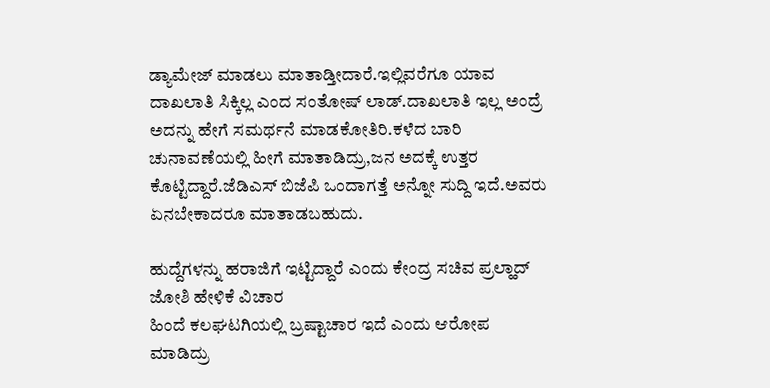ಡ್ಯಾಮೇಜ್ ಮಾಡಲು‌ ಮಾತಾಡ್ತೀದಾರೆ.ಇಲ್ಲಿವರೆಗೂ ಯಾವ ದಾಖಲಾತಿ ಸಿಕ್ಕಿಲ್ಲ ಎಂದ ಸಂತೋಷ್ ಲಾಡ್.ದಾಖಲಾತಿ ಇಲ್ಲ ಅಂದ್ರೆ ಅದನ್ನು ಹೇಗೆ ಸಮರ್ಥನೆ ಮಾಡಕೋತಿರಿ.ಕಳೆದ ಬಾರಿ ಚುನಾವಣೆಯಲ್ಲಿ ಹೀಗೆ ಮಾತಾಡಿದ್ರು,ಜನ ಅದಕ್ಕೆ ಉತ್ತರ ಕೊಟ್ಟಿದ್ದಾರೆ.ಜೆಡಿಎಸ್ ಬಿಜೆಪಿ ಒಂದಾಗತ್ತೆ ಅನ್ನೋ ಸುದ್ದಿ ಇದೆ.ಅವರು ಏನಬೇಕಾದರೂ ಮಾತಾಡಬಹುದು.

ಹುದ್ದೆಗಳನ್ನು ಹರಾಜಿಗೆ ಇಟ್ಟಿದ್ದಾರೆ ಎಂದು ಕೇಂದ್ರ ಸಚಿವ ಪ್ರಲ್ಹಾದ್ ಜೋಶಿ ಹೇಳಿಕೆ ವಿಚಾರ
ಹಿಂದೆ ಕಲಘಟಗಿಯಲ್ಲಿ ಬ್ರಷ್ಟಾಚಾರ ಇದೆ ಎಂದು ಆರೋಪ ಮಾಡಿದ್ರು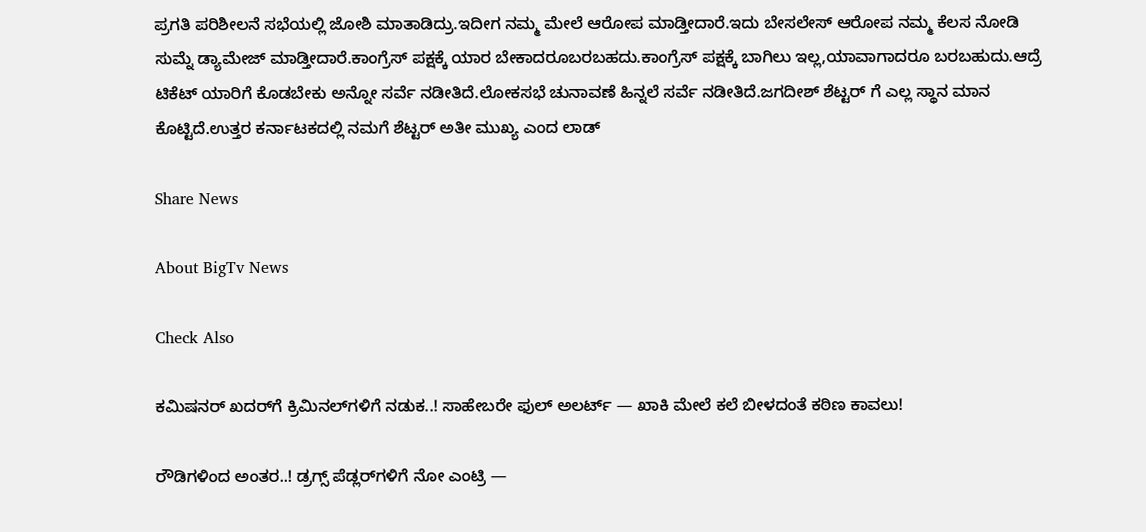ಪ್ರಗತಿ ಪರಿಶೀಲನೆ ಸಭೆಯಲ್ಲಿ ಜೋಶಿ ಮಾತಾಡಿದ್ರು.ಇದೀಗ ನಮ್ಮ ಮೇಲೆ ಆರೋಪ ಮಾಡ್ತೀದಾರೆ.ಇದು ಬೇಸಲೇಸ್ ಆರೋಪ ನಮ್ಮ ಕೆಲಸ ನೋಡಿ ಸುಮ್ನೆ ಡ್ಯಾಮೇಜ್ ಮಾಡ್ತೀದಾರೆ.ಕಾಂಗ್ರೆಸ್ ಪಕ್ಷಕ್ಕೆ ಯಾರ ಬೇಕಾದರೂಬರಬಹದು.ಕಾಂಗ್ರೆಸ್ ಪಕ್ಷಕ್ಕೆ ಬಾಗಿಲು ಇಲ್ಲ,ಯಾವಾಗಾದರೂ ಬರಬಹುದು.ಆದ್ರೆ ಟಿಕೆಟ್ ಯಾರಿಗೆ ಕೊಡಬೇಕು ಅನ್ನೋ ಸರ್ವೆ ನಡೀತಿದೆ.ಲೋಕಸಭೆ ಚುನಾವಣೆ ಹಿನ್ನಲೆ ಸರ್ವೆ ನಡೀತಿದೆ.ಜಗದೀಶ್ ಶೆಟ್ಟರ್ ಗೆ ಎಲ್ಲ ಸ್ಥಾನ ಮಾನ‌ ಕೊಟ್ಟಿದೆ.ಉತ್ತರ ಕರ್ನಾಟಕದಲ್ಲಿ ನಮಗೆ ಶೆಟ್ಟರ್ ಅತೀ ಮುಖ್ಯ ಎಂದ ಲಾಡ್

Share News

About BigTv News

Check Also

ಕಮಿಷನರ್ ಖದರ್‌ಗೆ ಕ್ರಿಮಿನಲ್‌ಗಳಿಗೆ ನಡುಕ..! ಸಾಹೇಬರೇ ಫುಲ್ ಅಲರ್ಟ್ — ಖಾಕಿ ಮೇಲೆ ಕಲೆ ಬೀಳದಂತೆ ಕಠಿಣ ಕಾವಲು!

ರೌಡಿಗಳಿಂದ ಅಂತರ..! ಡ್ರಗ್ಸ್ ಪೆಡ್ಲರ್‌ಗಳಿಗೆ ನೋ ಎಂಟ್ರಿ —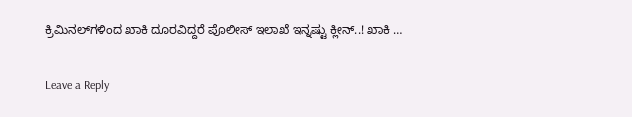ಕ್ರಿಮಿನಲ್‌ಗಳಿಂದ ಖಾಕಿ ದೂರವಿದ್ದರೆ ಪೊಲೀಸ್ ಇಲಾಖೆ ಇನ್ನಷ್ಟು ಕ್ಲೀನ್..! ಖಾಕಿ …

Leave a Reply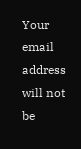Your email address will not be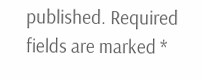published. Required fields are marked *